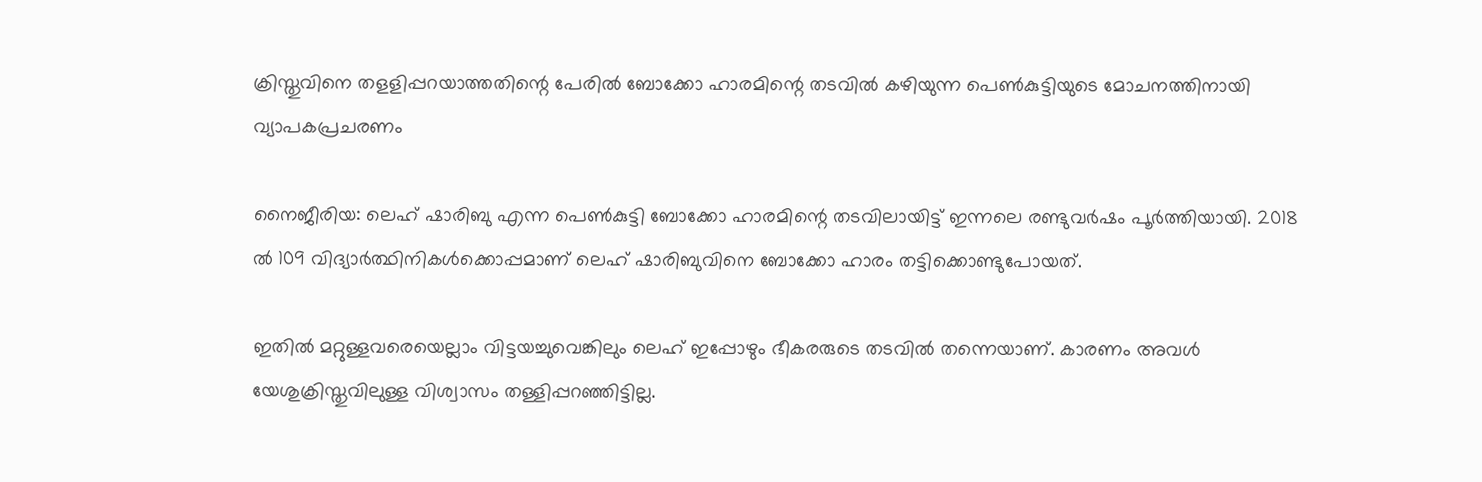ക്രിസ്തുവിനെ തളളിപ്പറയാത്തതിന്റെ പേരില്‍ ബോക്കോ ഹാരമിന്റെ തടവില്‍ കഴിയുന്ന പെണ്‍കുട്ടിയുടെ മോചനത്തിനായി വ്യാപകപ്രചരണം

നൈജീരിയ: ലെഹ് ഷാരിബു എന്ന പെണ്‍കുട്ടി ബോക്കോ ഹാരമിന്റെ തടവിലായിട്ട് ഇന്നലെ രണ്ടുവര്‍ഷം പൂര്‍ത്തിയായി. 2018 ല്‍ 109 വിദ്യാര്‍ത്ഥിനികള്‍ക്കൊപ്പമാണ് ലെഹ് ഷാരിബുവിനെ ബോക്കോ ഹാരം തട്ടിക്കൊണ്ടുപോയത്.

ഇതില്‍ മറ്റുള്ളവരെയെല്ലാം വിട്ടയച്ചുവെങ്കിലും ലെഹ് ഇപ്പോഴും ഭീകരരുടെ തടവില്‍ തന്നെയാണ്. കാരണം അവള്‍ യേശുക്രിസ്തുവിലുള്ള വിശ്വാസം തള്ളിപ്പറഞ്ഞിട്ടില്ല.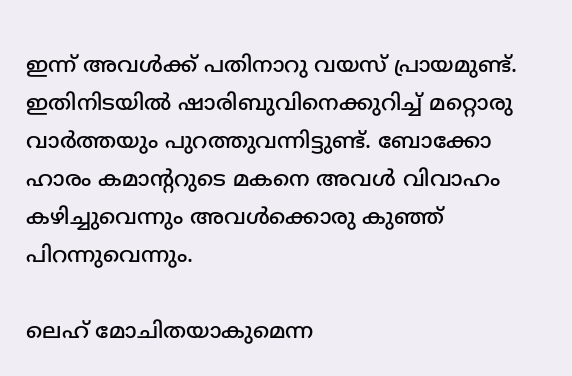ഇന്ന് അവള്‍ക്ക് പതിനാറു വയസ് പ്രായമുണ്ട്. ഇതിനിടയില്‍ ഷാരിബുവിനെക്കുറിച്ച് മറ്റൊരു വാര്‍ത്തയും പുറത്തുവന്നിട്ടുണ്ട്. ബോക്കോ ഹാരം കമാന്ററുടെ മകനെ അവള്‍ വിവാഹം കഴിച്ചുവെന്നും അവള്‍ക്കൊരു കുഞ്ഞ് പിറന്നുവെന്നും.

ലെഹ് മോചിതയാകുമെന്ന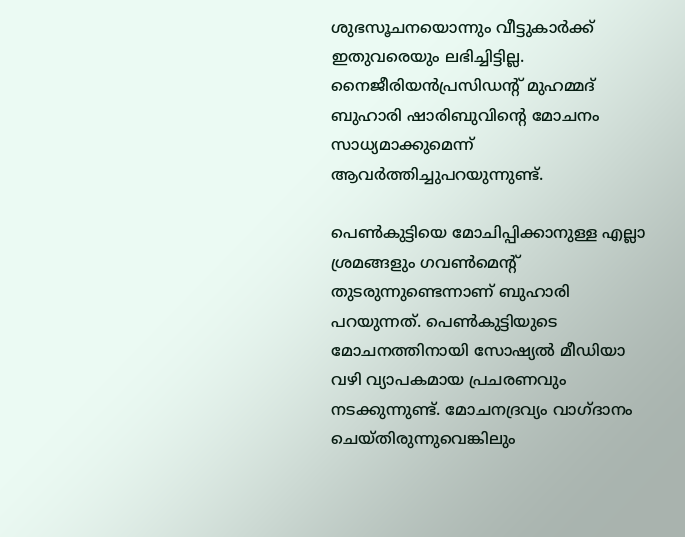ശുഭസൂചനയൊന്നും വീട്ടുകാര്‍ക്ക് ഇതുവരെയും ലഭിച്ചിട്ടില്ല. നൈജീരിയന്‍പ്രസിഡന്റ് മുഹമ്മദ് ബുഹാരി ഷാരിബുവിന്റെ മോചനം സാധ്യമാക്കുമെന്ന് ആവര്‍ത്തിച്ചുപറയുന്നുണ്ട്.

പെണ്‍കുട്ടിയെ മോചിപ്പിക്കാനുള്ള എല്ലാ ശ്രമങ്ങളും ഗവണ്‍മെന്റ് തുടരുന്നുണ്ടെന്നാണ് ബുഹാരി പറയുന്നത്. പെണ്‍കുട്ടിയുടെ മോചനത്തിനായി സോഷ്യല്‍ മീഡിയാ വഴി വ്യാപകമായ പ്രചരണവും നടക്കുന്നുണ്ട്. മോചനദ്രവ്യം വാഗ്ദാനം ചെയ്തിരുന്നുവെങ്കിലും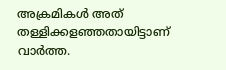അക്രമികള്‍ അത് തള്ളിക്കളഞ്ഞതായിട്ടാണ് വാര്‍ത്ത.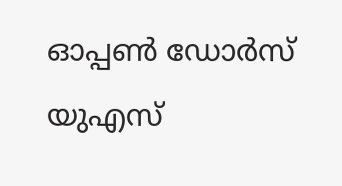ഓപ്പണ്‍ ഡോര്‍സ് യുഎസ്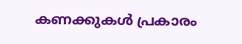കണക്കുകള്‍ പ്രകാരം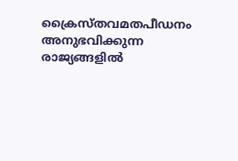ക്രൈസ്തവമതപീഡനം അനുഭവിക്കുന്ന രാജ്യങ്ങളില്‍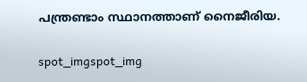പന്ത്രണ്ടാം സ്ഥാനത്താണ് നൈജീരിയ.

spot_imgspot_img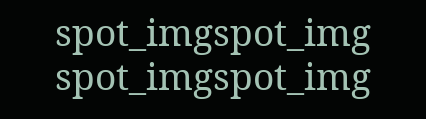spot_imgspot_img
spot_imgspot_img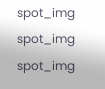spot_img
spot_img
spot_img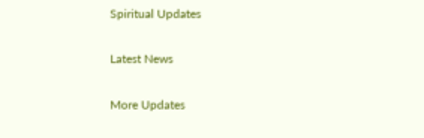Spiritual Updates

Latest News

More Updates